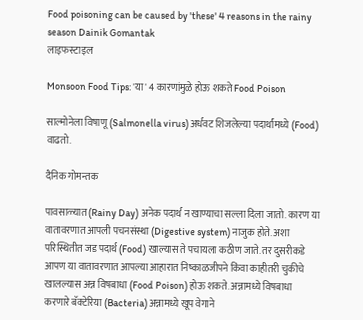Food poisoning can be caused by 'these' 4 reasons in the rainy season Dainik Gomantak
लाइफस्टाइल

Monsoon Food Tips: 'या' 4 कारणांमुळे होऊ शकते Food Poison

साल्मोनेला विषाणू (Salmonella virus) अर्धवट शिजलेल्या पदार्थांमध्ये (Food) वाढतो.

दैनिक गोमन्तक

पावसाळ्यात (Rainy Day) अनेक पदार्थ न खाण्याचा सल्ला दिला जातो. कारण या वातावरणात आपली पचनसंस्था (Digestive system) नाजुक होते. अशा परिस्थितीत जड पदार्थ (Food) खाल्यास ते पचायला कठीण जाते. तर दुसरीकडे आपण या वातावरणात आपल्या आहारात निष्काळजीपने किंवा काहीतरी चुकीचे खालल्यास अन्न विषबाधा (Food Poison) होऊ शकते. अन्नामध्ये विषबाधा करणारे बॅक्टेरिया (Bacteria) अन्नामध्ये खूप वेगाने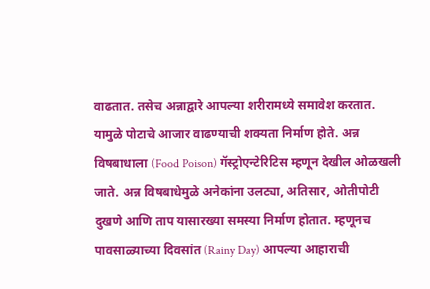वाढतात. तसेच अन्नाद्वारे आपल्या शरीरामध्ये समावेश करतात. यामुळे पोटाचे आजार वाढण्याची शक्यता निर्माण होते. अन्न विषबाधाला (Food Poison) गॅस्ट्रोएन्टेरिटिस म्हणून देखील ओळखली जाते. अन्न विषबाधेमुळे अनेकांना उलट्या, अतिसार, ओतीपोटी दुखणे आणि ताप यासारख्या समस्या निर्माण होतात. म्हणूनच पावसाळ्याच्या दिवसांत (Rainy Day) आपल्या आहाराची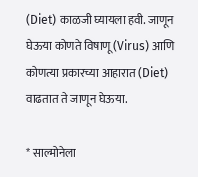(Diet) काळजी घ्यायला हवी. जाणून घेऊया कोणते विषाणू (Virus) आणि कोणत्या प्रकारच्या आहारात (Diet) वाढतात ते जाणून घेऊया.

* साल्मोनेला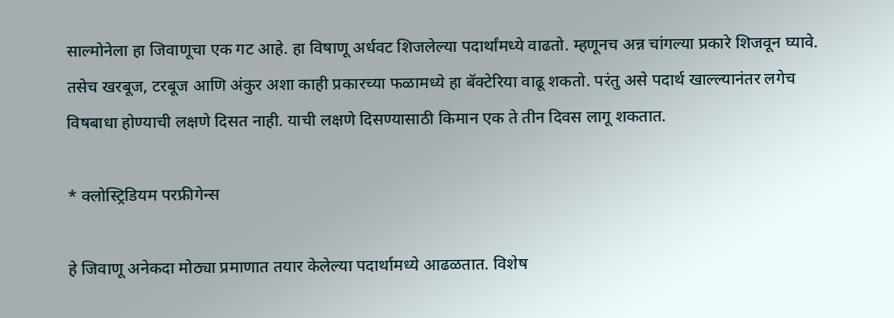साल्मोनेला हा जिवाणूचा एक गट आहे. हा विषाणू अर्धवट शिजलेल्या पदार्थांमध्ये वाढतो. म्हणूनच अन्न चांगल्या प्रकारे शिजवून घ्यावे. तसेच खरबूज, टरबूज आणि अंकुर अशा काही प्रकारच्या फळामध्ये हा बॅक्टेरिया वाढू शकतो. परंतु असे पदार्थ खाल्ल्यानंतर लगेच विषबाधा होण्याची लक्षणे दिसत नाही. याची लक्षणे दिसण्यासाठी किमान एक ते तीन दिवस लागू शकतात.

* क्लोस्ट्रिडियम परफ्रीगेन्स

हे जिवाणू अनेकदा मोठ्या प्रमाणात तयार केलेल्या पदार्थामध्ये आढळतात. विशेष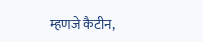म्हणजे कैटीन,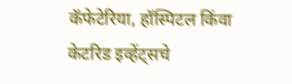कॅफेटेरिया, हॉस्पिटल किंवा केटरिड इव्हेंट्सचे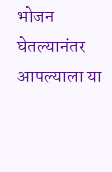भोजन घेतल्यानंतर आपल्याला या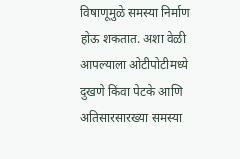विषाणूमुळे समस्या निर्माण होऊ शकतात. अशा वेळी आपल्याला ओटीपोटीमध्ये दुखणे किंवा पेटके आणि अतिसारसारख्या समस्या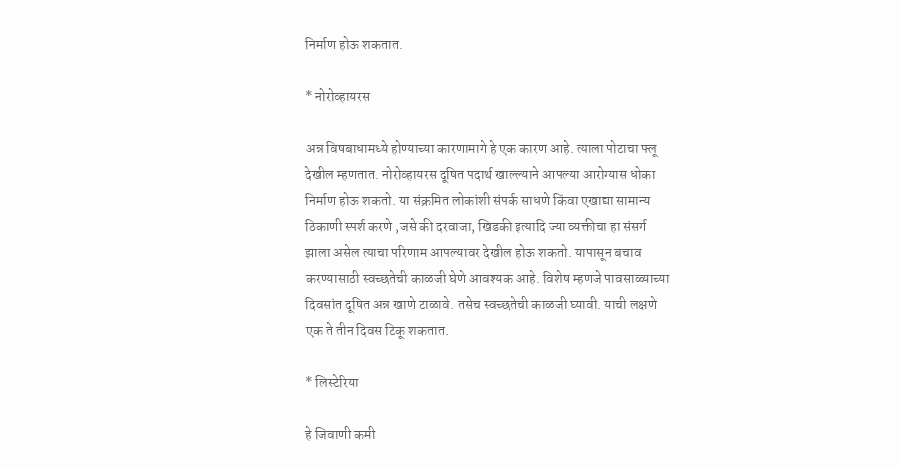निर्माण होऊ शकतात.

* नोरोव्हायरस

अन्न विषबाधामध्ये होण्याच्या कारणामागे हे एक कारण आहे. त्याला पोटाचा फ्लू देखील म्हणतात. नोरोव्हायरस दूषित पदार्थ खाल्ल्याने आपल्या आरोग्यास धोका निर्माण होऊ शकतो. या संक्रमित लोकांशी संपर्क साधणे किंवा एखाद्या सामान्य ठिकाणी स्पर्श करणे ,जसे की दरवाजा, खिडकी इत्यादि ज्या व्यक्तीचा हा संसर्ग झाला असेल त्याचा परिणाम आपल्यावर देखील होऊ शकतो. यापासून बचाव करण्यासाठी स्वच्छतेची काळजी घेणे आवश्यक आहे. विशेष म्हणजे पावसाळ्याच्या दिवसांत दूषित अन्न खाणे टाळावे. तसेच स्वच्छतेची काळजी घ्यावी. याची लक्षणे एक ते तीन दिवस टिकू शकतात.

* लिस्टेरिया

हे जिवाणी कमी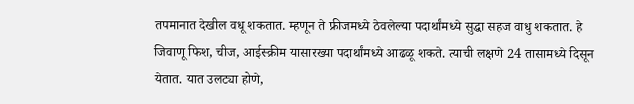तपमानात देखील वधू शकतात. म्हणून ते फ्रीजमध्ये ठेवलेल्या पदार्थांमध्ये सुद्धा सहज वाधु शकतात. हे जिवाणू फिश, चीज, आईस्क्रीम यासारख्या पदार्थांमध्ये आढळू शकते. त्याची लक्षणे 24 तासामध्ये दिसून येतात. यात उलट्या होणे,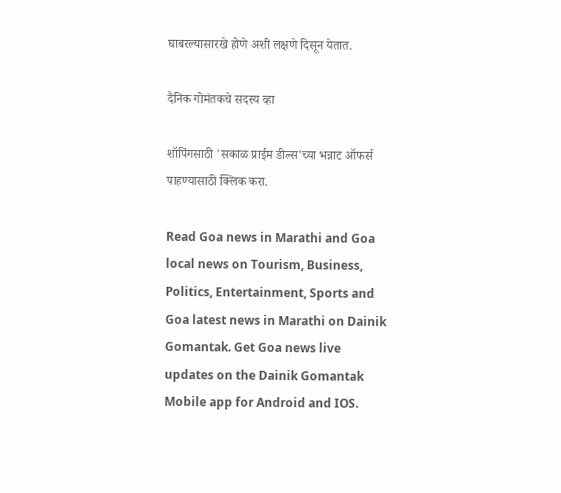घाबरल्यासारखे होणे अशी लक्षणे दिसून येतात.

दैनिक गोमंतकचे सदस्य व्हा

शॉपिंगसाठी 'सकाळ प्राईम डील्स'च्या भन्नाट ऑफर्स पाहण्यासाठी क्लिक करा.

Read Goa news in Marathi and Goa local news on Tourism, Business, Politics, Entertainment, Sports and Goa latest news in Marathi on Dainik Gomantak. Get Goa news live updates on the Dainik Gomantak Mobile app for Android and IOS.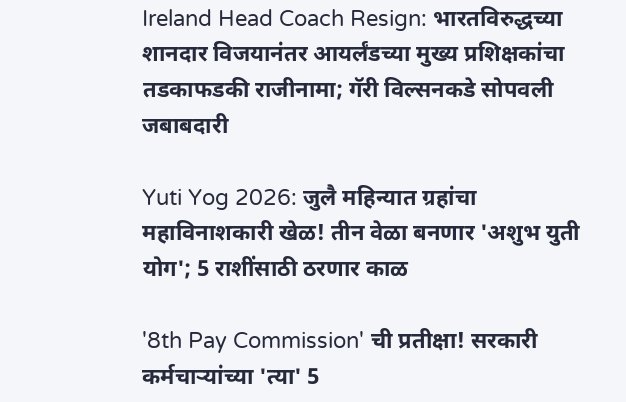Ireland Head Coach Resign: भारतविरुद्धच्या शानदार विजयानंतर आयर्लंडच्या मुख्य प्रशिक्षकांचा तडकाफडकी राजीनामा; गॅरी विल्सनकडे सोपवली जबाबदारी

Yuti Yog 2026: जुलै महिन्यात ग्रहांचा महाविनाशकारी खेळ! तीन वेळा बनणार 'अशुभ युती योग'; 5 राशींसाठी ठरणार काळ

'8th Pay Commission' ची प्रतीक्षा! सरकारी कर्मचाऱ्यांच्या 'त्या' 5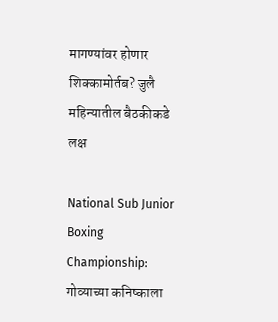मागण्यांवर होणार शिक्कामोर्तब? जुलै महिन्यातील बैठकीकडे लक्ष

National Sub Junior Boxing Championship: गोव्याच्या कनिष्काला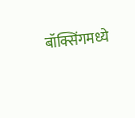बॉक्सिंगमध्ये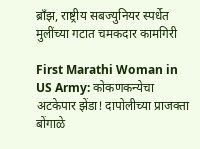ब्राँझ, राष्ट्रीय सबज्युनियर स्पर्धेत मुलींच्या गटात चमकदार कामगिरी

First Marathi Woman in US Army: कोकणकन्येचा अटकेपार झेंडा! दापोलीच्या प्राजक्ता बोंगाळे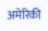अमेरिकी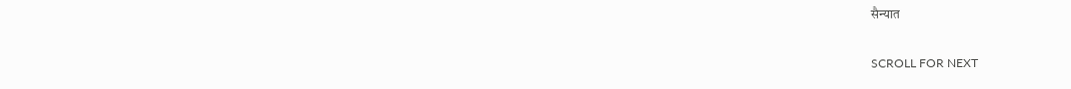सैन्यात

SCROLL FOR NEXT